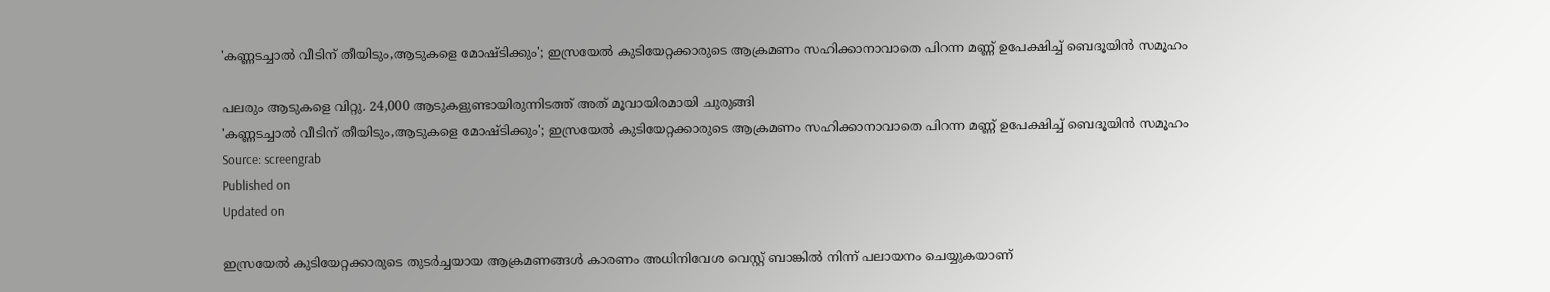'കണ്ണടച്ചാൽ വീടിന് തീയിടും,ആടുകളെ മോഷ്ടിക്കും'; ഇസ്രയേൽ കുടിയേറ്റക്കാരുടെ ആക്രമണം സഹിക്കാനാവാതെ പിറന്ന മണ്ണ് ഉപേക്ഷിച്ച് ബെദൂയിന്‍ സമൂഹം

പലരും ആടുകളെ വിറ്റു. 24,000 ആടുകളുണ്ടായിരുന്നിടത്ത് അത് മൂവായിരമായി ചുരുങ്ങി
'കണ്ണടച്ചാൽ വീടിന് തീയിടും,ആടുകളെ മോഷ്ടിക്കും'; ഇസ്രയേൽ കുടിയേറ്റക്കാരുടെ ആക്രമണം സഹിക്കാനാവാതെ പിറന്ന മണ്ണ് ഉപേക്ഷിച്ച് ബെദൂയിന്‍ സമൂഹം
Source: screengrab
Published on
Updated on

ഇസ്രയേൽ കുടിയേറ്റക്കാരുടെ തുടർച്ചയായ ആക്രമണങ്ങൾ കാരണം അധിനിവേശ വെസ്റ്റ് ബാങ്കില്‍ നിന്ന് പലായനം ചെയ്യുകയാണ്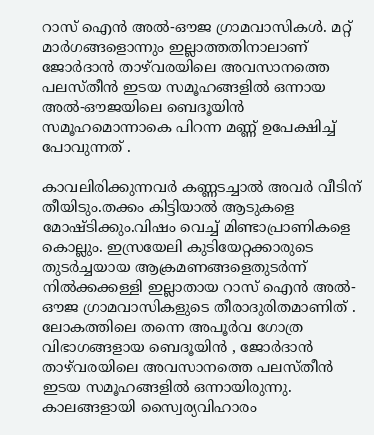റാസ് ഐൻ അൽ-ഔജ ഗ്രാമവാസികള്‍. മറ്റ് മാർഗങ്ങളൊന്നും ഇല്ലാത്തതിനാലാണ് ജോർദാൻ താഴ്‌വരയിലെ അവസാനത്തെ പലസ്തീൻ ഇടയ സമൂഹങ്ങളിൽ ഒന്നായ അൽ-ഔജയിലെ ബെദൂയിന്‍ സമൂഹമൊന്നാകെ പിറന്ന മണ്ണ് ഉപേക്ഷിച്ച് പോവുന്നത് .

കാവലിരിക്കുന്നവർ കണ്ണടച്ചാല്‍ അവർ വീടിന് തീയിടും.തക്കം കിട്ടിയാല്‍ ആടുകളെ മോഷ്ടിക്കും.വിഷം വെച്ച് മിണ്ടാപ്രാണികളെ കൊല്ലും. ഇസ്രയേലി കുടിയേറ്റക്കാരുടെ തുടർച്ചയായ ആക്രമണങ്ങളെതുടർന്ന് നില്‍ക്കക്കള്ളി ഇല്ലാതായ റാസ് ഐൻ അൽ-ഔജ ഗ്രാമവാസികളുടെ തീരാദുരിതമാണിത് . ലോകത്തിലെ തന്നെ അപൂർവ ഗോത്ര വിഭാഗങ്ങളായ ബെദൂയിന്‍ , ജോർദാൻ താഴ്‌വരയിലെ അവസാനത്തെ പലസ്തീൻ ഇടയ സമൂഹങ്ങളിൽ ഒന്നായിരുന്നു. കാലങ്ങളായി സ്വൈര്യവിഹാരം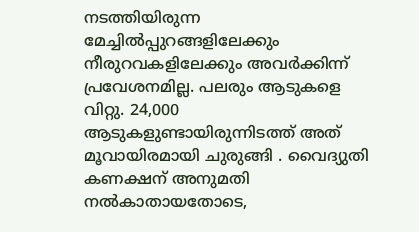നടത്തിയിരുന്ന മേച്ചില്‍പ്പുറങ്ങളിലേക്കും നീരുറവകളിലേക്കും അവർക്കിന്ന് പ്രവേശനമില്ല. പലരും ആടുകളെ വിറ്റു. 24,000 ആടുകളുണ്ടായിരുന്നിടത്ത് അത് മൂവായിരമായി ചുരുങ്ങി . വൈദ്യുതി കണക്ഷന് അനുമതി നല്‍കാതായതോടെ,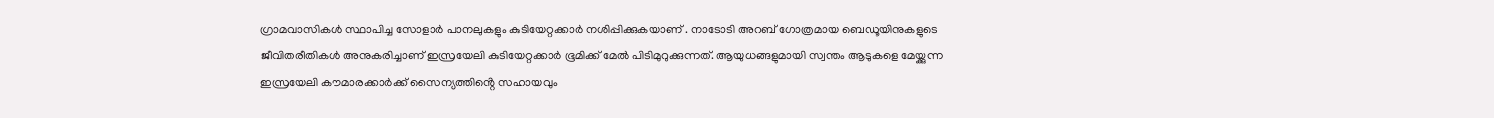ഗ്രാമവാസികള്‍ സ്ഥാപിച്ച സോളാർ പാനലുകളും കുടിയേറ്റക്കാർ നശിപ്പിക്കുകയാണ് . നാടോടി അറബ് ഗോത്രമായ ബെഡൂയിനുകളുടെ ജീവിതരീതികള്‍ അനുകരിച്ചാണ് ഇസ്രയേലി കുടിയേറ്റക്കാർ ഭൂമിക്ക് മേൽ പിടിമുറുക്കുന്നത്. ആയുധങ്ങളുമായി സ്വന്തം ആടുകളെ മേയ്ക്കുന്ന ഇസ്രയേലി കൗമാരക്കാർക്ക് സൈന്യത്തിൻ്റെ സഹായവും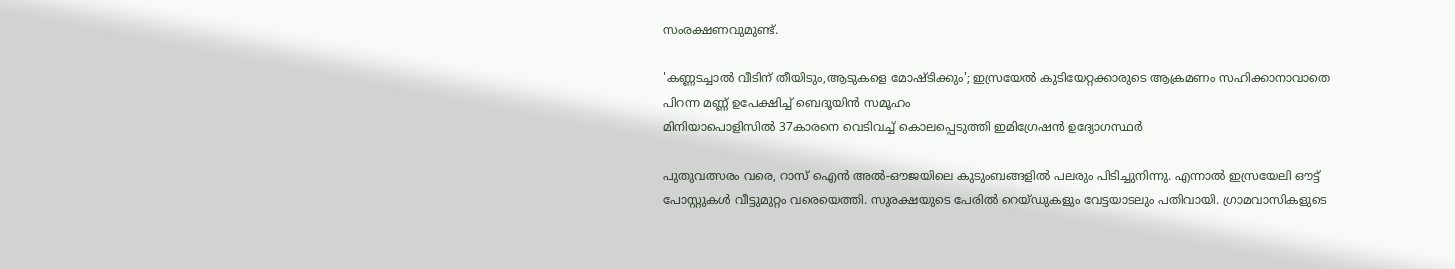സംരക്ഷണവുമുണ്ട്.

'കണ്ണടച്ചാൽ വീടിന് തീയിടും,ആടുകളെ മോഷ്ടിക്കും'; ഇസ്രയേൽ കുടിയേറ്റക്കാരുടെ ആക്രമണം സഹിക്കാനാവാതെ പിറന്ന മണ്ണ് ഉപേക്ഷിച്ച് ബെദൂയിന്‍ സമൂഹം
മിനിയാപൊളിസിൽ 37കാരനെ വെടിവച്ച് കൊലപ്പെടുത്തി ഇമിഗ്രേഷൻ ഉദ്യോഗസ്ഥർ

പുതുവത്സരം വരെ, റാസ് ഐൻ അൽ-ഔജയിലെ കുടുംബങ്ങളില്‍ പലരും പിടിച്ചുനിന്നു. എന്നാല്‍ ഇസ്രയേലി ഔട്ട് പോസ്റ്റുകള്‍ വീട്ടുമുറ്റം വരെയെത്തി. സുരക്ഷയുടെ പേരില്‍ റെയ്ഡുകളും വേട്ടയാടലും പതിവായി. ഗ്രാമവാസികളുടെ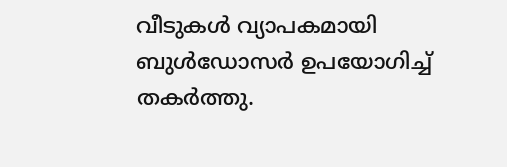വീടുകള്‍ വ്യാപകമായി ബുള്‍ഡോസർ ഉപയോഗിച്ച് തകർത്തു.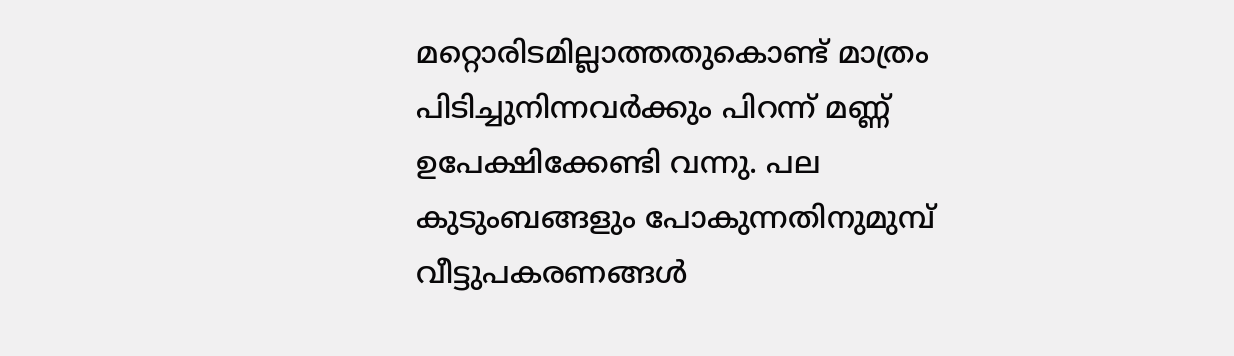മറ്റൊരിടമില്ലാത്തതുകൊണ്ട് മാത്രം പിടിച്ചുനിന്നവർക്കും പിറന്ന് മണ്ണ് ഉപേക്ഷിക്കേണ്ടി വന്നു. പല കുടുംബങ്ങളും പോകുന്നതിനുമുമ്പ് വീട്ടുപകരണങ്ങള്‍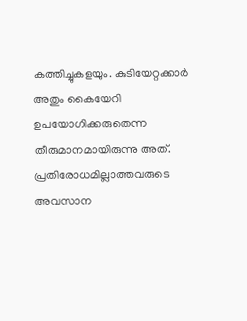കത്തിച്ചുകളയും. കുടിയേറ്റക്കാർ അതും കൈയേറി ഉപയോഗിക്കരുതെന്ന തീരുമാനമായിരുന്നു അത്. പ്രതിരോധമില്ലാത്തവരുടെ അവസാന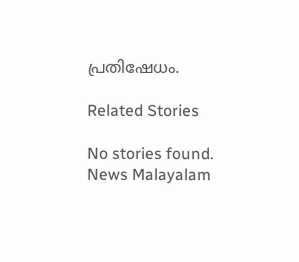പ്രതിഷേധം.

Related Stories

No stories found.
News Malayalam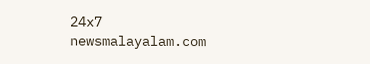24x7
newsmalayalam.com